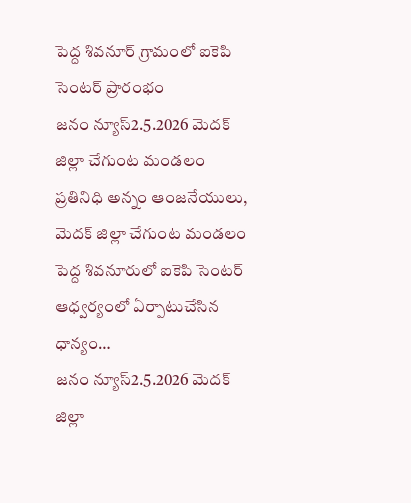పెద్ద శివనూర్ గ్రామంలో ఐకెపి సెంటర్ ప్రారంభం
జనం న్యూస్2.5.2026 మెదక్ జిల్లా చేగుంట మండలం ప్రతినిధి అన్నం ఆంజనేయులు, మెదక్ జిల్లా చేగుంట మండలం పెద్ద శివనూరులో ఐకెపి సెంటర్ ఆధ్వర్యంలో ఏర్పాటుచేసిన ధాన్యం…
జనం న్యూస్2.5.2026 మెదక్ జిల్లా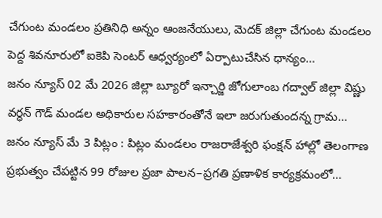చేగుంట మండలం ప్రతినిధి అన్నం ఆంజనేయులు, మెదక్ జిల్లా చేగుంట మండలం పెద్ద శివనూరులో ఐకెపి సెంటర్ ఆధ్వర్యంలో ఏర్పాటుచేసిన ధాన్యం…
జనం న్యూస్ 02 మే 2026 జిల్లా బ్యూరో ఇన్చార్జి జోగులాంబ గద్వాల్ జిల్లా విష్ణు వర్ధన్ గౌడ్ మండల అధికారుల సహకారంతోనే ఇలా జరుగుతుందన్న గ్రామ…
జనం న్యూస్ మే 3 పిట్లం : పిట్లం మండలం రాజరాజేశ్వరి ఫంక్షన్ హాల్లో తెలంగాణ ప్రభుత్వం చేపట్టిన 99 రోజుల ప్రజా పాలన–ప్రగతి ప్రణాళిక కార్యక్రమంలో…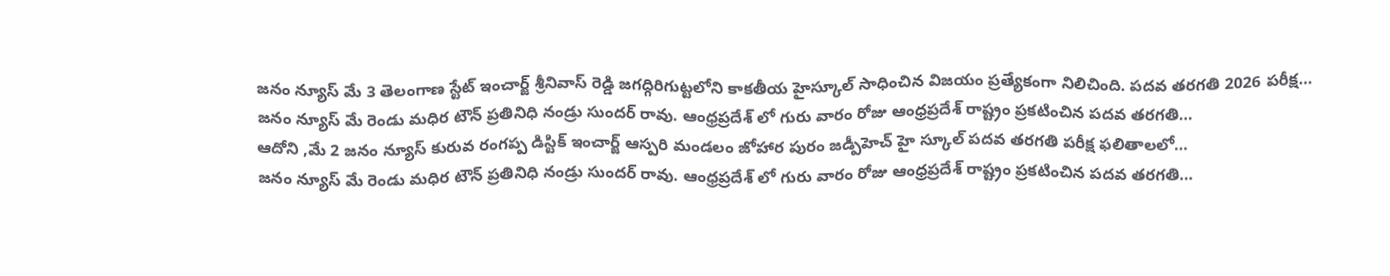జనం న్యూస్ మే 3 తెలంగాణ స్టేట్ ఇంచార్జ్ శ్రీనివాస్ రెడ్డి జగద్గిరిగుట్టలోని కాకతీయ హైస్కూల్ సాధించిన విజయం ప్రత్యేకంగా నిలిచింది. పదవ తరగతి 2026 పరీక్ష…
జనం న్యూస్ మే రెండు మధిర టౌన్ ప్రతినిధి నండ్రు సుందర్ రావు. ఆంధ్రప్రదేశ్ లో గురు వారం రోజు ఆంధ్రప్రదేశ్ రాష్ట్రం ప్రకటించిన పదవ తరగతి…
ఆదోని ,మే 2 జనం న్యూస్ కురువ రంగప్ప డిస్టిక్ ఇంచార్జ్ ఆస్పరి మండలం జోహార పురం జడ్పీహెచ్ హై స్కూల్ పదవ తరగతి పరీక్ష ఫలితాలలో…
జనం న్యూస్ మే రెండు మధిర టౌన్ ప్రతినిధి నండ్రు సుందర్ రావు. ఆంధ్రప్రదేశ్ లో గురు వారం రోజు ఆంధ్రప్రదేశ్ రాష్ట్రం ప్రకటించిన పదవ తరగతి…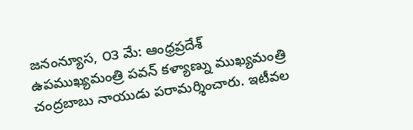జనంన్యూస, ౦౩ మే: ఆంధ్రప్రదేశ్ ఉపముఖ్యమంత్రి పవన్ కళ్యాణ్ను ముఖ్యమంత్రి చంద్రబాబు నాయుడు పరామర్శించారు. ఇటీవల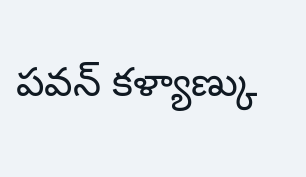పవన్ కళ్యాణ్కు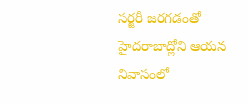సర్జరీ జరగడంతో హైదరాబాద్లోని ఆయన నివాసంలో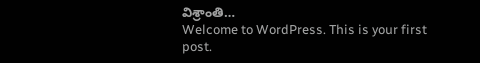విశ్రాంతి…
Welcome to WordPress. This is your first post.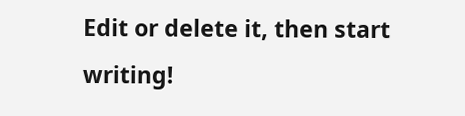Edit or delete it, then start writing!